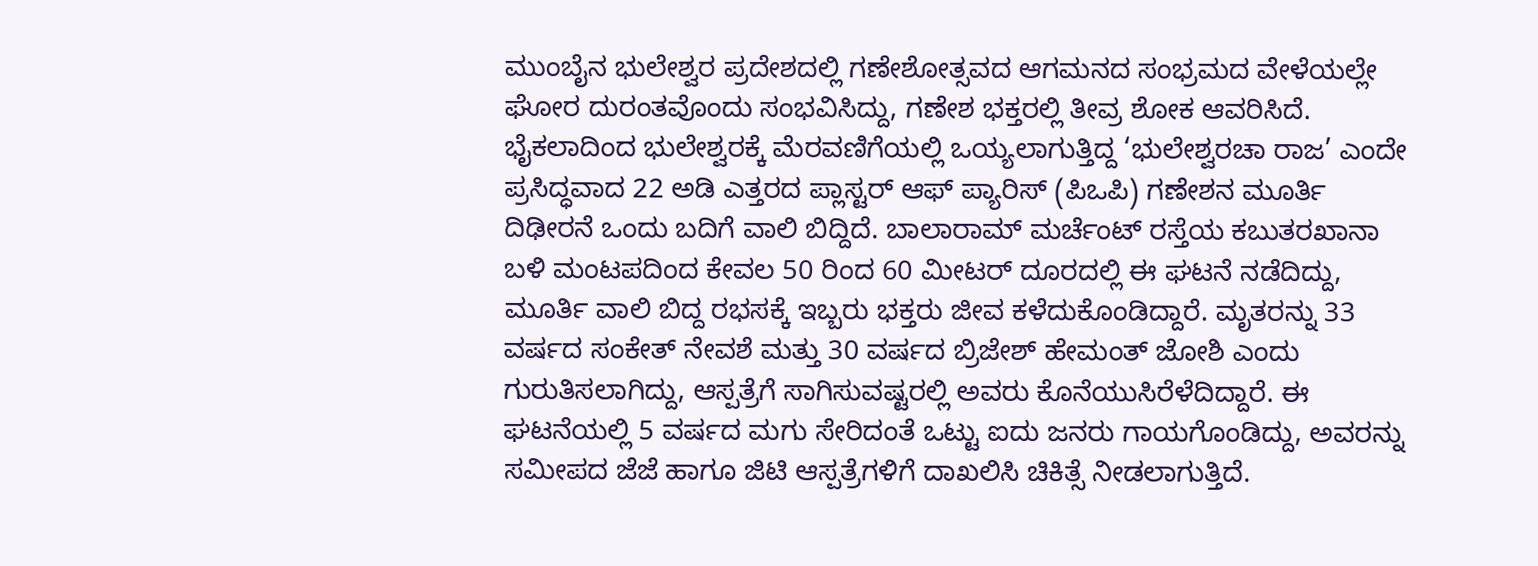ಮುಂಬೈನ ಭುಲೇಶ್ವರ ಪ್ರದೇಶದಲ್ಲಿ ಗಣೇಶೋತ್ಸವದ ಆಗಮನದ ಸಂಭ್ರಮದ ವೇಳೆಯಲ್ಲೇ ಘೋರ ದುರಂತವೊಂದು ಸಂಭವಿಸಿದ್ದು, ಗಣೇಶ ಭಕ್ತರಲ್ಲಿ ತೀವ್ರ ಶೋಕ ಆವರಿಸಿದೆ. ಭೈಕಲಾದಿಂದ ಭುಲೇಶ್ವರಕ್ಕೆ ಮೆರವಣಿಗೆಯಲ್ಲಿ ಒಯ್ಯಲಾಗುತ್ತಿದ್ದ ‘ಭುಲೇಶ್ವರಚಾ ರಾಜ’ ಎಂದೇ ಪ್ರಸಿದ್ಧವಾದ 22 ಅಡಿ ಎತ್ತರದ ಪ್ಲಾಸ್ಟರ್ ಆಫ್ ಪ್ಯಾರಿಸ್ (ಪಿಒಪಿ) ಗಣೇಶನ ಮೂರ್ತಿ ದಿಢೀರನೆ ಒಂದು ಬದಿಗೆ ವಾಲಿ ಬಿದ್ದಿದೆ. ಬಾಲಾರಾಮ್ ಮರ್ಚೆಂಟ್ ರಸ್ತೆಯ ಕಬುತರಖಾನಾ ಬಳಿ ಮಂಟಪದಿಂದ ಕೇವಲ 50 ರಿಂದ 60 ಮೀಟರ್ ದೂರದಲ್ಲಿ ಈ ಘಟನೆ ನಡೆದಿದ್ದು, ಮೂರ್ತಿ ವಾಲಿ ಬಿದ್ದ ರಭಸಕ್ಕೆ ಇಬ್ಬರು ಭಕ್ತರು ಜೀವ ಕಳೆದುಕೊಂಡಿದ್ದಾರೆ. ಮೃತರನ್ನು 33 ವರ್ಷದ ಸಂಕೇತ್ ನೇವಶೆ ಮತ್ತು 30 ವರ್ಷದ ಬ್ರಿಜೇಶ್ ಹೇಮಂತ್ ಜೋಶಿ ಎಂದು ಗುರುತಿಸಲಾಗಿದ್ದು, ಆಸ್ಪತ್ರೆಗೆ ಸಾಗಿಸುವಷ್ಟರಲ್ಲಿ ಅವರು ಕೊನೆಯುಸಿರೆಳೆದಿದ್ದಾರೆ. ಈ ಘಟನೆಯಲ್ಲಿ 5 ವರ್ಷದ ಮಗು ಸೇರಿದಂತೆ ಒಟ್ಟು ಐದು ಜನರು ಗಾಯಗೊಂಡಿದ್ದು, ಅವರನ್ನು ಸಮೀಪದ ಜೆಜೆ ಹಾಗೂ ಜಿಟಿ ಆಸ್ಪತ್ರೆಗಳಿಗೆ ದಾಖಲಿಸಿ ಚಿಕಿತ್ಸೆ ನೀಡಲಾಗುತ್ತಿದೆ.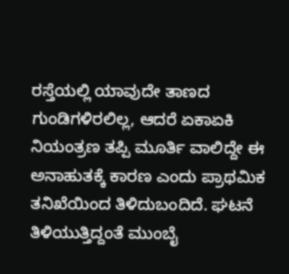ರಸ್ತೆಯಲ್ಲಿ ಯಾವುದೇ ತಾಣದ ಗುಂಡಿಗಳಿರಲಿಲ್ಲ, ಆದರೆ ಏಕಾಏಕಿ ನಿಯಂತ್ರಣ ತಪ್ಪಿ ಮೂರ್ತಿ ವಾಲಿದ್ದೇ ಈ ಅನಾಹುತಕ್ಕೆ ಕಾರಣ ಎಂದು ಪ್ರಾಥಮಿಕ ತನಿಖೆಯಿಂದ ತಿಳಿದುಬಂದಿದೆ. ಘಟನೆ ತಿಳಿಯುತ್ತಿದ್ದಂತೆ ಮುಂಬೈ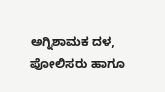ಅಗ್ನಿಶಾಮಕ ದಳ, ಪೋಲಿಸರು ಹಾಗೂ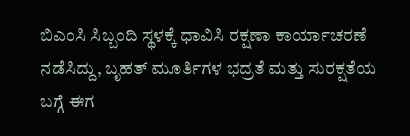ಬಿಎಂಸಿ ಸಿಬ್ಬಂದಿ ಸ್ಥಳಕ್ಕೆ ಧಾವಿಸಿ ರಕ್ಷಣಾ ಕಾರ್ಯಾಚರಣೆ ನಡೆಸಿದ್ದು, ಬೃಹತ್ ಮೂರ್ತಿಗಳ ಭದ್ರತೆ ಮತ್ತು ಸುರಕ್ಷತೆಯ ಬಗ್ಗೆ ಈಗ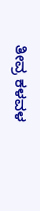ತೀವ್ರ ಕಳವಳ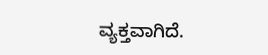ವ್ಯಕ್ತವಾಗಿದೆ.